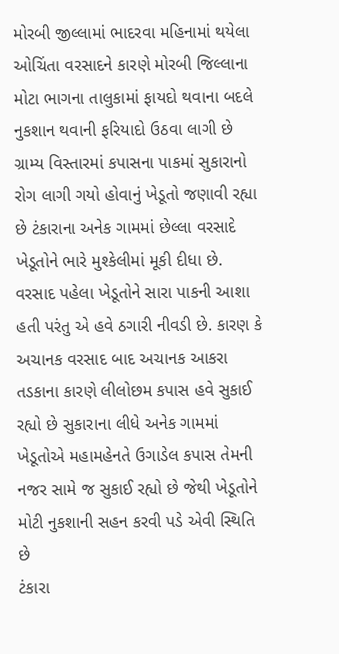મોરબી જીલ્લામાં ભાદરવા મહિનામાં થયેલા ઓચિંતા વરસાદને કારણે મોરબી જિલ્લાના મોટા ભાગના તાલુકામાં ફાયદો થવાના બદલે નુકશાન થવાની ફરિયાદો ઉઠવા લાગી છે ગ્રામ્ય વિસ્તારમાં કપાસના પાકમાં સુકારાનો રોગ લાગી ગયો હોવાનું ખેડૂતો જણાવી રહ્યા છે ટંકારાના અનેક ગામમાં છેલ્લા વરસાદે ખેડૂતોને ભારે મુશ્કેલીમાં મૂકી દીધા છે. વરસાદ પહેલા ખેડૂતોને સારા પાકની આશા હતી પરંતુ એ હવે ઠગારી નીવડી છે. કારણ કે અચાનક વરસાદ બાદ અચાનક આકરા તડકાના કારણે લીલોછમ કપાસ હવે સુકાઈ રહ્યો છે સુકારાના લીધે અનેક ગામમાં ખેડૂતોએ મહામહેનતે ઉગાડેલ કપાસ તેમની નજર સામે જ સુકાઈ રહ્યો છે જેથી ખેડૂતોને મોટી નુકશાની સહન કરવી પડે એવી સ્થિતિ છે
ટંકારા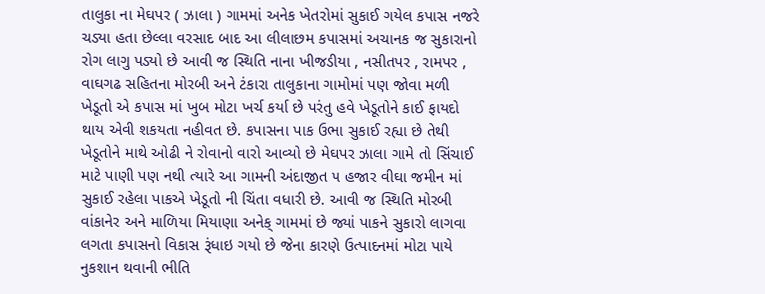તાલુકા ના મેઘપર ( ઝાલા ) ગામમાં અનેક ખેતરોમાં સુકાઈ ગયેલ કપાસ નજરે ચડ્યા હતા છેલ્લા વરસાદ બાદ આ લીલાછમ કપાસમાં અચાનક જ સુકારાનો રોગ લાગુ પડ્યો છે આવી જ સ્થિતિ નાના ખીજડીયા , નસીતપર , રામપર , વાઘગઢ સહિતના મોરબી અને ટંકારા તાલુકાના ગામોમાં પણ જોવા મળી ખેડૂતો એ કપાસ માં ખુબ મોટા ખર્ચ કર્યા છે પરંતુ હવે ખેડૂતોને કાઈ ફાયદો થાય એવી શકયતા નહીવત છે. કપાસના પાક ઉભા સુકાઈ રહ્યા છે તેથી ખેડૂતોને માથે ઓઢી ને રોવાનો વારો આવ્યો છે મેઘપર ઝાલા ગામે તો સિંચાઈ માટે પાણી પણ નથી ત્યારે આ ગામની અંદાજીત ૫ હજાર વીઘા જમીન માં સુકાઈ રહેલા પાકએ ખેડૂતો ની ચિંતા વધારી છે. આવી જ સ્થિતિ મોરબી વાંકાનેર અને માળિયા મિયાણા અનેક્ ગામમાં છે જ્યાં પાકને સુકારો લાગવા લગતા કપાસનો વિકાસ રૂંધાઇ ગયો છે જેના કારણે ઉત્પાદનમાં મોટા પાયે નુકશાન થવાની ભીતિ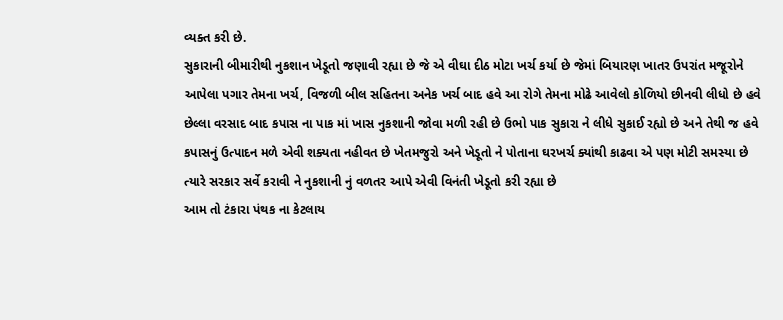વ્યક્ત કરી છે.
સુકારાની બીમારીથી નુકશાન ખેડૂતો જણાવી રહ્યા છે જે એ વીઘા દીઠ મોટા ખર્ચ કર્યા છે જેમાં બિયારણ ખાતર ઉપરાંત મજૂરોને આપેલા પગાર તેમના ખર્ચ, વિજળી બીલ સહિતના અનેક ખર્ચ બાદ હવે આ રોગે તેમના મોઢે આવેલો કોળિયો છીનવી લીધો છે હવે છેલ્લા વરસાદ બાદ કપાસ ના પાક માં ખાસ નુકશાની જોવા મળી રહી છે ઉભો પાક સુકારા ને લીધે સુકાઈ રહ્યો છે અને તેથી જ હવે કપાસનું ઉત્પાદન મળે એવી શક્યતા નહીવત છે ખેતમજુરો અને ખેડૂતો ને પોતાના ઘરખર્ચ ક્યાંથી કાઢવા એ પણ મોટી સમસ્યા છે ત્યારે સરકાર સર્વે કરાવી ને નુકશાની નું વળતર આપે એવી વિનંતી ખેડૂતો કરી રહ્યા છે
આમ તો ટંકારા પંથક ના કેટલાય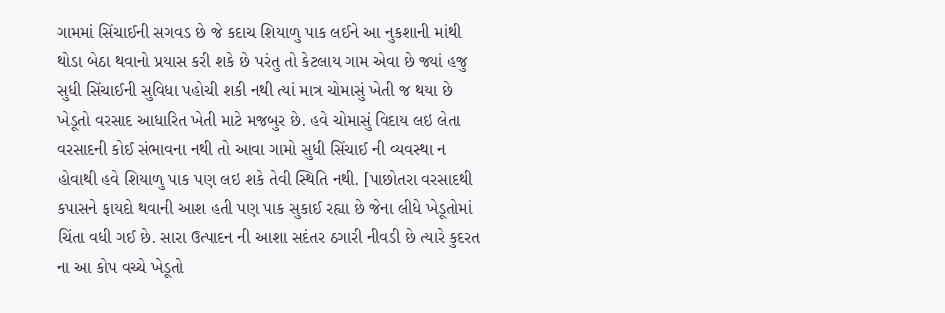ગામમાં સિંચાઈની સગવડ છે જે કદાચ શિયાળુ પાક લઈને આ નુકશાની માંથી થોડા બેઠા થવાનો પ્રયાસ કરી શકે છે પરંતુ તો કેટલાય ગામ એવા છે જ્યાં હજુ સુધી સિંચાઈની સુવિધા પહોચી શકી નથી ત્યાં માત્ર ચોમાસું ખેતી જ થયા છે ખેડૂતો વરસાદ આધારિત ખેતી માટે મજબુર છે. હવે ચોમાસું વિદાય લઇ લેતા વરસાદની કોઈ સંભાવના નથી તો આવા ગામો સુધી સિંચાઈ ની વ્યવસ્થા ન હોવાથી હવે શિયાળુ પાક પણ લઇ શકે તેવી સ્થિતિ નથી. [પાછોતરા વરસાદથી કપાસને ફાયદો થવાની આશ હતી પણ પાક સુકાઈ રહ્યા છે જેના લીધે ખેડૂતોમાં ચિંતા વધી ગઈ છે. સારા ઉત્પાદન ની આશા સદંતર ઠગારી નીવડી છે ત્યારે કુદરત ના આ કોપ વચ્ચે ખેડૂતો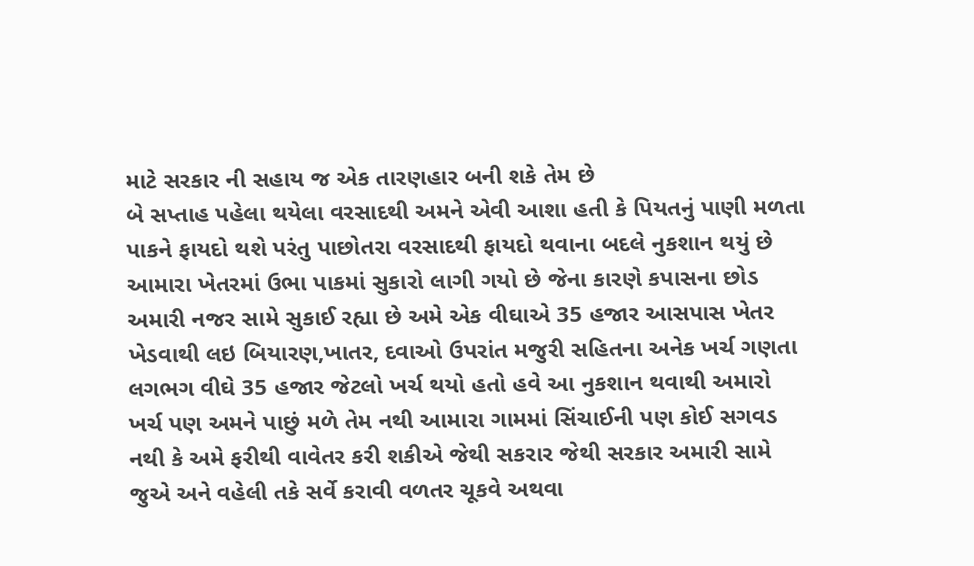માટે સરકાર ની સહાય જ એક તારણહાર બની શકે તેમ છે
બે સપ્તાહ પહેલા થયેલા વરસાદથી અમને એવી આશા હતી કે પિયતનું પાણી મળતા પાકને ફાયદો થશે પરંતુ પાછોતરા વરસાદથી ફાયદો થવાના બદલે નુકશાન થયું છે આમારા ખેતરમાં ઉભા પાકમાં સુકારો લાગી ગયો છે જેના કારણે કપાસના છોડ અમારી નજર સામે સુકાઈ રહ્યા છે અમે એક વીઘાએ 35 હજાર આસપાસ ખેતર ખેડવાથી લઇ બિયારણ,ખાતર, દવાઓ ઉપરાંત મજુરી સહિતના અનેક ખર્ચ ગણતા લગભગ વીઘે 35 હજાર જેટલો ખર્ચ થયો હતો હવે આ નુકશાન થવાથી અમારો ખર્ચ પણ અમને પાછું મળે તેમ નથી આમારા ગામમાં સિંચાઈની પણ કોઈ સગવડ નથી કે અમે ફરીથી વાવેતર કરી શકીએ જેથી સકરાર જેથી સરકાર અમારી સામે જુએ અને વહેલી તકે સર્વે કરાવી વળતર ચૂકવે અથવા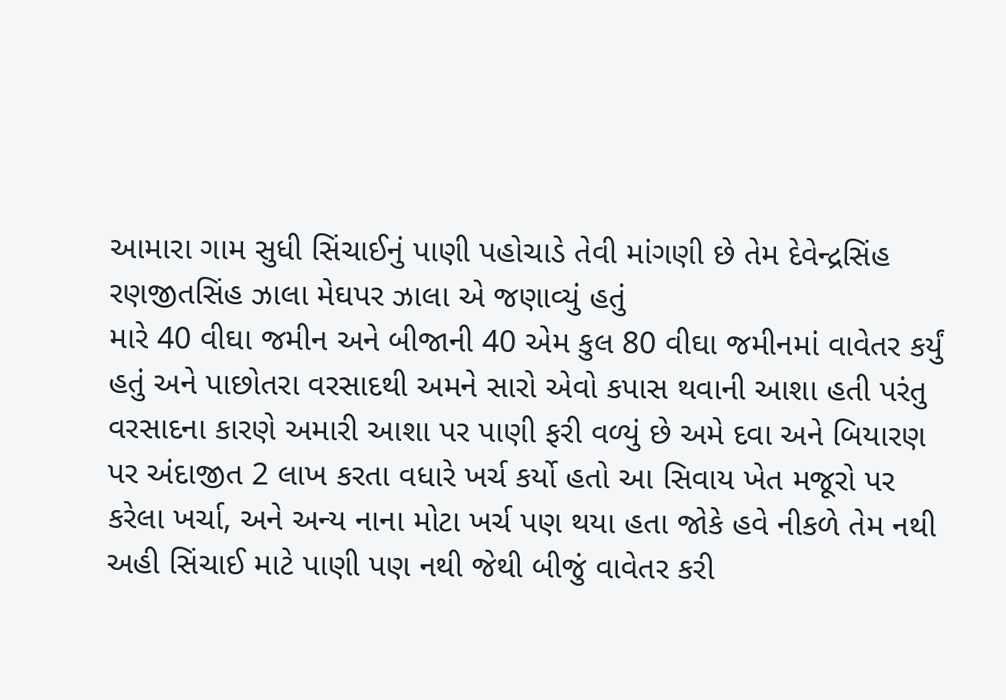આમારા ગામ સુધી સિંચાઈનું પાણી પહોચાડે તેવી માંગણી છે તેમ દેવેન્દ્રસિંહ રણજીતસિંહ ઝાલા મેઘપર ઝાલા એ જણાવ્યું હતું
મારે 40 વીઘા જમીન અને બીજાની 40 એમ કુલ 80 વીઘા જમીનમાં વાવેતર કર્યું હતું અને પાછોતરા વરસાદથી અમને સારો એવો કપાસ થવાની આશા હતી પરંતુ વરસાદના કારણે અમારી આશા પર પાણી ફરી વળ્યું છે અમે દવા અને બિયારણ પર અંદાજીત 2 લાખ કરતા વધારે ખર્ચ કર્યો હતો આ સિવાય ખેત મજૂરો પર કરેલા ખર્ચા, અને અન્ય નાના મોટા ખર્ચ પણ થયા હતા જોકે હવે નીકળે તેમ નથી અહી સિંચાઈ માટે પાણી પણ નથી જેથી બીજું વાવેતર કરી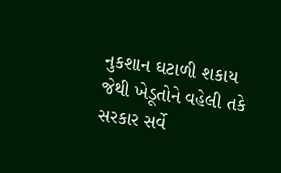નુકશાન ઘટાળી શકાય જેથી ખેડૂતોને વહેલી તકે સરકાર સર્વે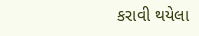કરાવી થયેલા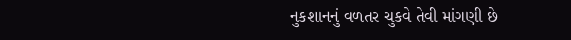નુકશાનનું વળતર ચુકવે તેવી માંગણી છે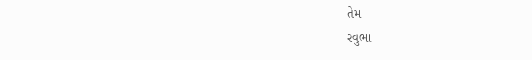તેમ
રવુભા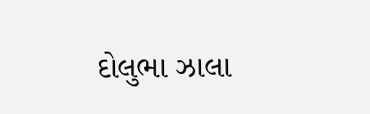દોલુભા ઝાલા